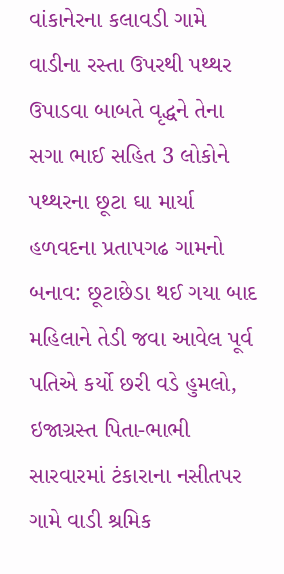વાંકાનેરના કલાવડી ગામે વાડીના રસ્તા ઉપરથી પથ્થર ઉપાડવા બાબતે વૃદ્ધને તેના સગા ભાઈ સહિત 3 લોકોને પથ્થરના છૂટા ઘા માર્યા હળવદના પ્રતાપગઢ ગામનો બનાવ: છૂટાછેડા થઈ ગયા બાદ મહિલાને તેડી જવા આવેલ પૂર્વ પતિએ કર્યો છરી વડે હુમલો, ઇજાગ્રસ્ત પિતા-ભાભી સારવારમાં ટંકારાના નસીતપર ગામે વાડી શ્રમિક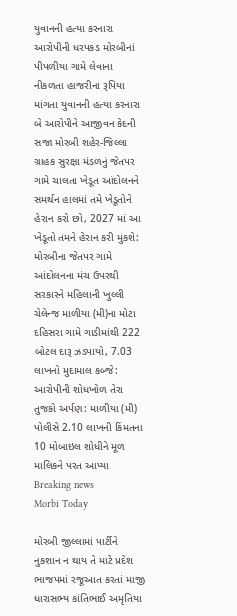યુવાનની હત્યા કરનારા આરોપીની ધરપકડ મોરબીનાં પીપળીયા ગામે લેવાના નીકળતા હાજરીના રૂપિયા માંગતા યુવાનની હત્યા કરનારા બે આરોપીને આજીવન કેદની સજા મોરબી શહેર-જિલ્લા ગ્રાહક સુરક્ષા મંડળનું જેતપર ગામે ચાલતા ખેડૂત આંદોલનને સમર્થન હાલમાં તમે ખેડૂતોને હેરાન કરો છો, 2027 માં આ ખેડૂતો તમને હેરાન કરી મુકશે: મોરબીના જેતપર ગામે આંદોલનના મંચ ઉપરથી સરકારને મહિલાની ખુલ્લી ચેલેન્જ માળીયા (મી)ના મોટા દહિસરા ગામે ગાડીમાંથી 222 બોટલ દારૂ ઝડપાયો, 7.03 લાખનો મુદામાલ કબ્જે: આરોપીની શોધખોળ તેરા તુજકો અર્પણ: માળીયા (મી) પોલીસે 2.10 લાખની કિંમતના 10 મોબાઇલ શોધીને મૂળ માલિકને પરત આપ્યા
Breaking news
Morbi Today

મોરબી જીલ્લામાં પાર્ટીને નુકશાન ન થાય તે માટે પ્રદેશ ભાજપમાં રજૂઆત કરતાં માજી ધારાસભ્ય કાંતિભાઈ અમૃતિયા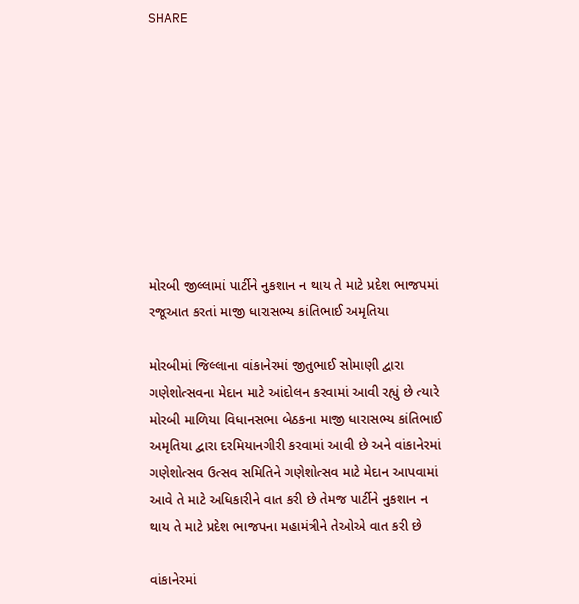SHARE









મોરબી જીલ્લામાં પાર્ટીને નુકશાન ન થાય તે માટે પ્રદેશ ભાજપમાં રજૂઆત કરતાં માજી ધારાસભ્ય કાંતિભાઈ અમૃતિયા

મોરબીમાં જિલ્લાના વાંકાનેરમાં જીતુભાઈ સોમાણી દ્વારા ગણેશોત્સવના મેદાન માટે આંદોલન કરવામાં આવી રહ્યું છે ત્યારે મોરબી માળિયા વિધાનસભા બેઠકના માજી ધારાસભ્ય કાંતિભાઈ અમૃતિયા દ્વારા દરમિયાનગીરી કરવામાં આવી છે અને વાંકાનેરમાં ગણેશોત્સવ ઉત્સવ સમિતિને ગણેશોત્સવ માટે મેદાન આપવામાં આવે તે માટે અધિકારીને વાત કરી છે તેમજ પાર્ટીને નુકશાન ન થાય તે માટે પ્રદેશ ભાજપના મહામંત્રીને તેઓએ વાત કરી છે

વાંકાનેરમાં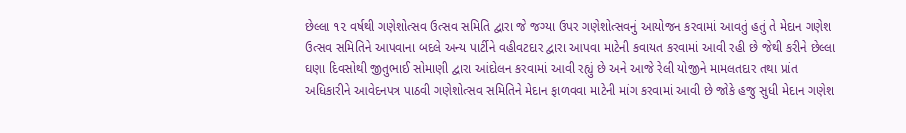છેલ્લા ૧૨ વર્ષથી ગણેશોત્સવ ઉત્સવ સમિતિ દ્વારા જે જગ્યા ઉપર ગણેશોત્સવનું આયોજન કરવામાં આવતું હતું તે મેદાન ગણેશ ઉત્સવ સમિતિને આપવાના બદલે અન્ય પાર્ટીને વહીવટદાર દ્વારા આપવા માટેની કવાયત કરવામાં આવી રહી છે જેથી કરીને છેલ્લા ઘણા દિવસોથી જીતુભાઈ સોમાણી દ્વારા આંદોલન કરવામાં આવી રહ્યું છે અને આજે રેલી યોજીને મામલતદાર તથા પ્રાંત અધિકારીને આવેદનપત્ર પાઠવી ગણેશોત્સવ સમિતિને મેદાન ફાળવવા માટેની માંગ કરવામાં આવી છે જોકે હજુ સુધી મેદાન ગણેશ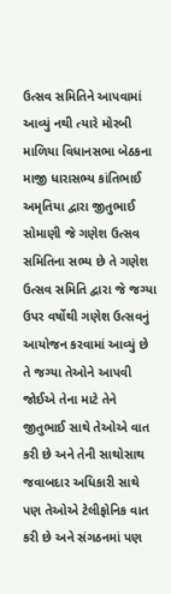ઉત્સવ સમિતિને આપવામાં આવ્યું નથી ત્યારે મોરબી માળિયા વિધાનસભા બેઠકના માજી ધારાસભ્ય કાંતિભાઈ અમૃતિયા દ્વારા જીતુભાઈ સોમાણી જે ગણેશ ઉત્સવ સમિતિના સભ્ય છે તે ગણેશ ઉત્સવ સમિતિ દ્વારા જે જગ્યા ઉપર વર્ષોથી ગણેશ ઉત્સવનું આયોજન કરવામાં આવ્યું છે તે જગ્યા તેઓને આપવી જોઈએ તેના માટે તેને જીતુભાઈ સાથે તેઓએ વાત કરી છે અને તેની સાથોસાથ જવાબદાર અધિકારી સાથે પણ તેઓએ ટેલીફોનિક વાત કરી છે અને સંગઠનમાં પણ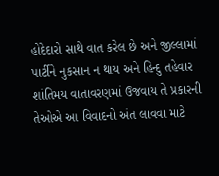હોદેદારો સાથે વાત કરેલ છે અને જીલ્લામાં પાર્ટીને નુકસાન ન થાય અને હિન્દુ તહેવાર શાંતિમય વાતાવરણમાં ઉજવાય તે પ્રકારની તેઓએ આ વિવાદનો અંત લાવવા માટે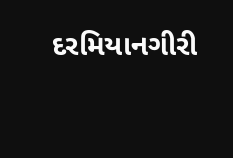દરમિયાનગીરી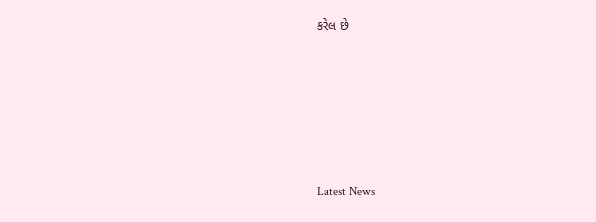કરેલ છે






Latest News